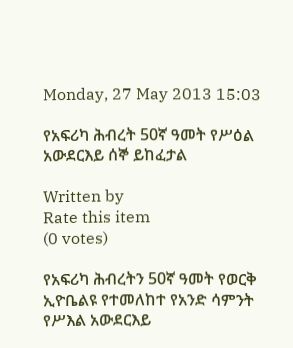Monday, 27 May 2013 15:03

የአፍሪካ ሕብረት 50ኛ ዓመት የሥዕል አውደርእይ ሰኞ ይከፈታል

Written by
Rate this item
(0 votes)

የአፍሪካ ሕብረትን 50ኛ ዓመት የወርቅ ኢዮቤልዩ የተመለከተ የአንድ ሳምንት የሥእል አውደርእይ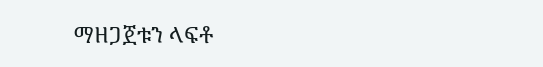ማዘጋጀቱን ላፍቶ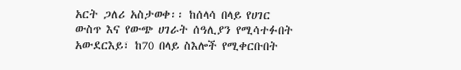አርት ጋለሪ አስታወቀ፡፡ ከሰላሳ በላይ የሀገር ውስጥ እና የውጭ ሀገራት ሰዓሊያን የሚሳተፉበት አውደርእይ፣ ከ70 በላይ ስእሎች የሚቀርቡበት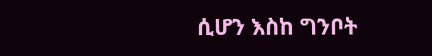ሲሆን እስከ ግንቦት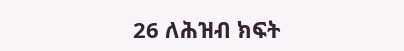26 ለሕዝብ ክፍት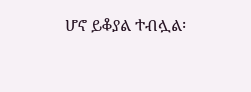ሆኖ ይቆያል ተብሏል፡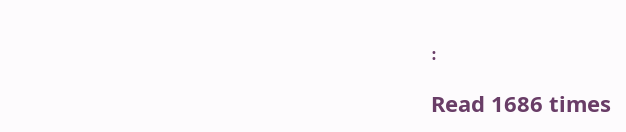፡

Read 1686 times